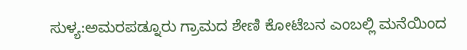ಸುಳ್ಯ:ಅಮರಪಡ್ನೂರು ಗ್ರಾಮದ ಶೇಣಿ ಕೋಟೆಬನ ಎಂಬಲ್ಲಿ ಮನೆಯಿಂದ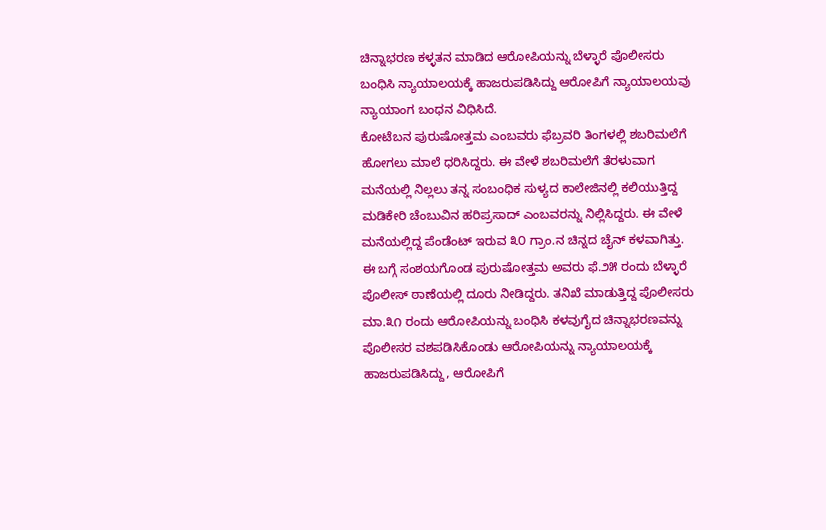ಚಿನ್ನಾಭರಣ ಕಳ್ಳತನ ಮಾಡಿದ ಆರೋಪಿಯನ್ನು ಬೆಳ್ಳಾರೆ ಪೊಲೀಸರು ಬಂಧಿಸಿ ನ್ಯಾಯಾಲಯಕ್ಕೆ ಹಾಜರುಪಡಿಸಿದ್ದು ಆರೋಪಿಗೆ ನ್ಯಾಯಾಲಯವು ನ್ಯಾಯಾಂಗ ಬಂಧನ ವಿಧಿಸಿದೆ.
ಕೋಟೆಬನ ಪುರುಷೋತ್ತಮ ಎಂಬವರು ಫೆಬ್ರವರಿ ತಿಂಗಳಲ್ಲಿ ಶಬರಿಮಲೆಗೆ ಹೋಗಲು ಮಾಲೆ ಧರಿಸಿದ್ದರು. ಈ ವೇಳೆ ಶಬರಿಮಲೆಗೆ ತೆರಳುವಾಗ ಮನೆಯಲ್ಲಿ ನಿಲ್ಲಲು ತನ್ನ ಸಂಬಂಧಿಕ ಸುಳ್ಯದ ಕಾಲೇಜಿನಲ್ಲಿ ಕಲಿಯುತ್ತಿದ್ದ ಮಡಿಕೇರಿ ಚೆಂಬುವಿನ ಹರಿಪ್ರಸಾದ್ ಎಂಬವರನ್ನು ನಿಲ್ಲಿಸಿದ್ದರು. ಈ ವೇಳೆ ಮನೆಯಲ್ಲಿದ್ದ ಪೆಂಡೆಂಟ್ ಇರುವ ೩೦ ಗ್ರಾಂ.ನ ಚಿನ್ನದ ಚೈನ್ ಕಳವಾಗಿತ್ತು. ಈ ಬಗ್ಗೆ ಸಂಶಯಗೊಂಡ ಪುರುಷೋತ್ತಮ ಅವರು ಫೆ.೨೫ ರಂದು ಬೆಳ್ಳಾರೆ ಪೊಲೀಸ್ ಠಾಣೆಯಲ್ಲಿ ದೂರು ನೀಡಿದ್ದರು. ತನಿಖೆ ಮಾಡುತ್ತಿದ್ದ ಪೊಲೀಸರು ಮಾ.೩೧ ರಂದು ಆರೋಪಿಯನ್ನು ಬಂಧಿಸಿ ಕಳವುಗೈದ ಚಿನ್ನಾಭರಣವನ್ನು ಪೊಲೀಸರ ವಶಪಡಿಸಿಕೊಂಡು ಆರೋಪಿಯನ್ನು ನ್ಯಾಯಾಲಯಕ್ಕೆ ಹಾಜರುಪಡಿಸಿದ್ದು, ಆರೋಪಿಗೆ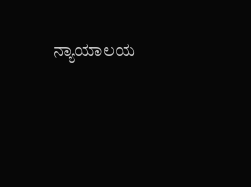ನ್ಯಾಯಾಲಯ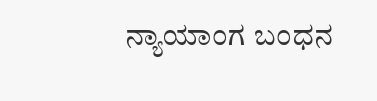ನ್ಯಾಯಾಂಗ ಬಂಧನ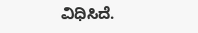ವಿಧಿಸಿದೆ.